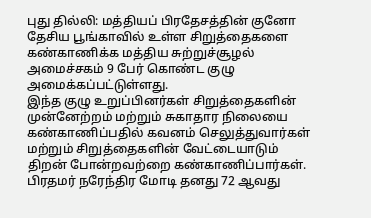புது தில்லி: மத்தியப் பிரதேசத்தின் குனோ தேசிய பூங்காவில் உள்ள சிறுத்தைகளை கண்காணிக்க மத்திய சுற்றுச்சூழல் அமைச்சகம் 9 பேர் கொண்ட குழு அமைக்கப்பட்டுள்ளது.
இந்த குழு உறுப்பினர்கள் சிறுத்தைகளின் முன்னேற்றம் மற்றும் சுகாதார நிலையை கண்காணிப்பதில் கவனம் செலுத்துவார்கள் மற்றும் சிறுத்தைகளின் வேட்டையாடும் திறன் போன்றவற்றை கண்காணிப்பார்கள்.
பிரதமர் நரேந்திர மோடி தனது 72 ஆவது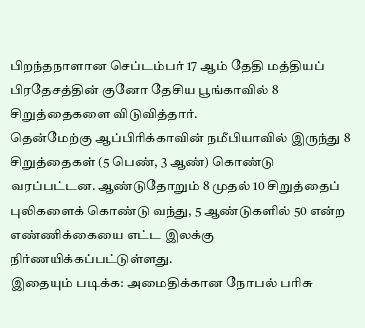பிறந்தநாளான செப்டம்பர் 17 ஆம் தேதி மத்தியப் பிரதேசத்தின் குனோ தேசிய பூங்காவில் 8 சிறுத்தைகளை விடுவித்தார்.
தென்மேற்கு ஆப்பிரிக்காவின் நமீபியாவில் இருந்து 8 சிறுத்தைகள் (5 பெண், 3 ஆண்) கொண்டு வரப்பட்டன. ஆண்டுதோறும் 8 முதல் 10 சிறுத்தைப் புலிகளைக் கொண்டு வந்து, 5 ஆண்டுகளில் 50 என்ற எண்ணிக்கையை எட்ட இலக்கு நிர்ணயிக்கப்பட்டுள்ளது.
இதையும் படிக்க: அமைதிக்கான நோபல் பரிசு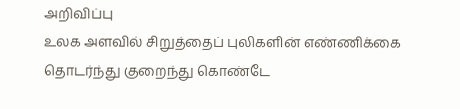அறிவிப்பு
உலக அளவில் சிறுத்தைப் புலிகளின் எண்ணிக்கை தொடர்ந்து குறைந்து கொண்டே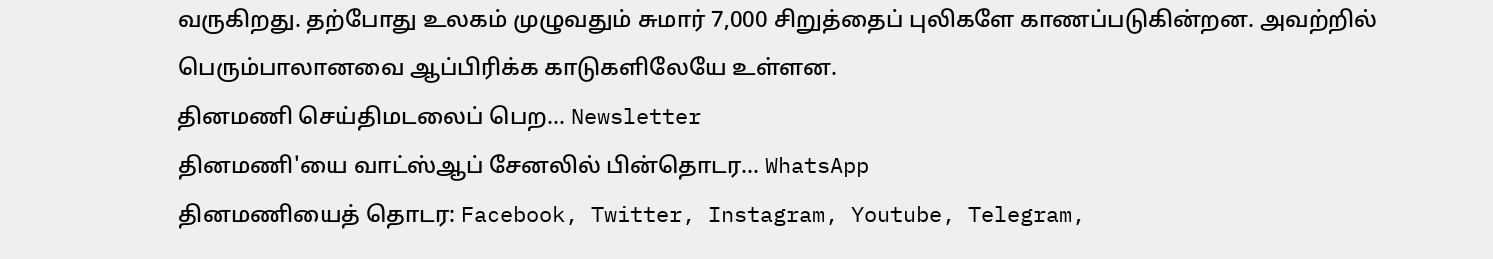வருகிறது. தற்போது உலகம் முழுவதும் சுமார் 7,000 சிறுத்தைப் புலிகளே காணப்படுகின்றன. அவற்றில் பெரும்பாலானவை ஆப்பிரிக்க காடுகளிலேயே உள்ளன.
தினமணி செய்திமடலைப் பெற... Newsletter
தினமணி'யை வாட்ஸ்ஆப் சேனலில் பின்தொடர... WhatsApp
தினமணியைத் தொடர: Facebook, Twitter, Instagram, Youtube, Telegram,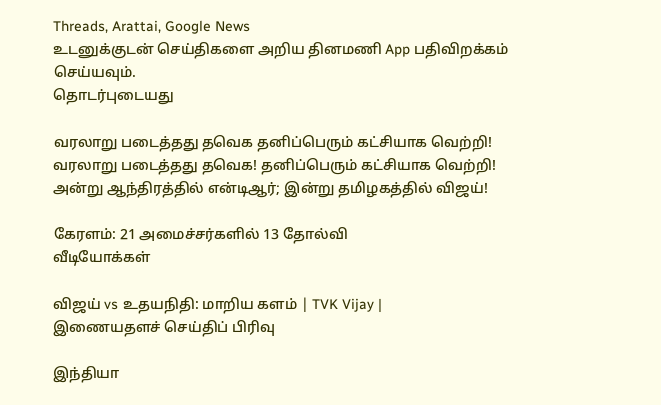Threads, Arattai, Google News
உடனுக்குடன் செய்திகளை அறிய தினமணி App பதிவிறக்கம் செய்யவும்.
தொடர்புடையது

வரலாறு படைத்தது தவெக தனிப்பெரும் கட்சியாக வெற்றி!
வரலாறு படைத்தது தவெக! தனிப்பெரும் கட்சியாக வெற்றி!
அன்று ஆந்திரத்தில் என்டிஆர்; இன்று தமிழகத்தில் விஜய்!

கேரளம்: 21 அமைச்சர்களில் 13 தோல்வி
வீடியோக்கள்

விஜய் vs உதயநிதி: மாறிய களம் | TVK Vijay |
இணையதளச் செய்திப் பிரிவு

இந்தியா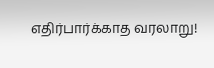எதிர்பார்க்காத வரலாறு!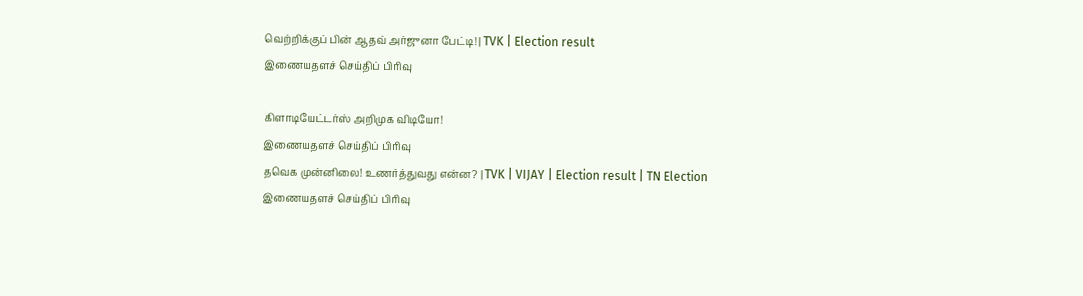வெற்றிக்குப் பின் ஆதவ் அர்ஜுனா பேட்டி! | TVK | Election result
இணையதளச் செய்திப் பிரிவு

கிளாடியேட்டர்ஸ் அறிமுக விடியோ!
இணையதளச் செய்திப் பிரிவு
தவெக முன்னிலை! உணர்த்துவது என்ன? | TVK | VIJAY | Election result | TN Election
இணையதளச் செய்திப் பிரிவு